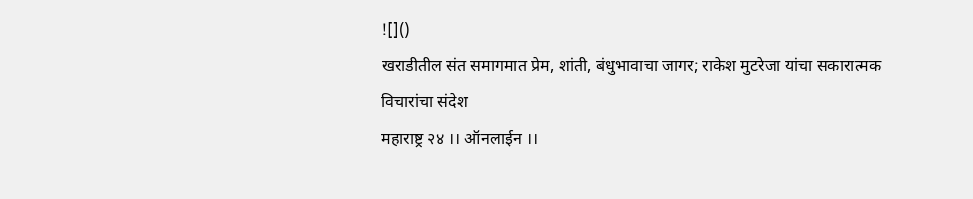![]()
खराडीतील संत समागमात प्रेम, शांती, बंधुभावाचा जागर; राकेश मुटरेजा यांचा सकारात्मक विचारांचा संदेश
महाराष्ट्र २४ ।। ऑनलाईन ।।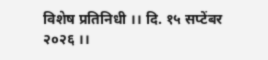विशेष प्रतिनिधी ।। दि. १५ सप्टेंबर २०२६ ।।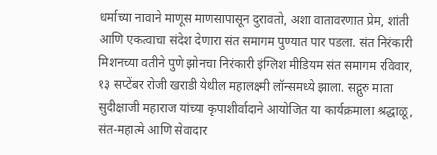धर्माच्या नावाने माणूस माणसापासून दुरावतो, अशा वातावरणात प्रेम, शांती आणि एकत्वाचा संदेश देणारा संत समागम पुण्यात पार पडला. संत निरंकारी मिशनच्या वतीने पुणे झोनचा निरंकारी इंग्लिश मीडियम संत समागम रविवार, १३ सप्टेंबर रोजी खराडी येथील महालक्ष्मी लॉन्समध्ये झाला. सद्गुरु माता सुदीक्षाजी महाराज यांच्या कृपाशीर्वादाने आयोजित या कार्यक्रमाला श्रद्धाळू, संत-महात्मे आणि सेवादार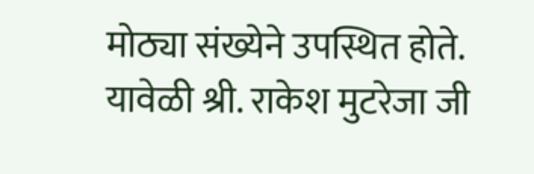मोठ्या संख्येने उपस्थित होते.
यावेळी श्री. राकेश मुटरेजा जी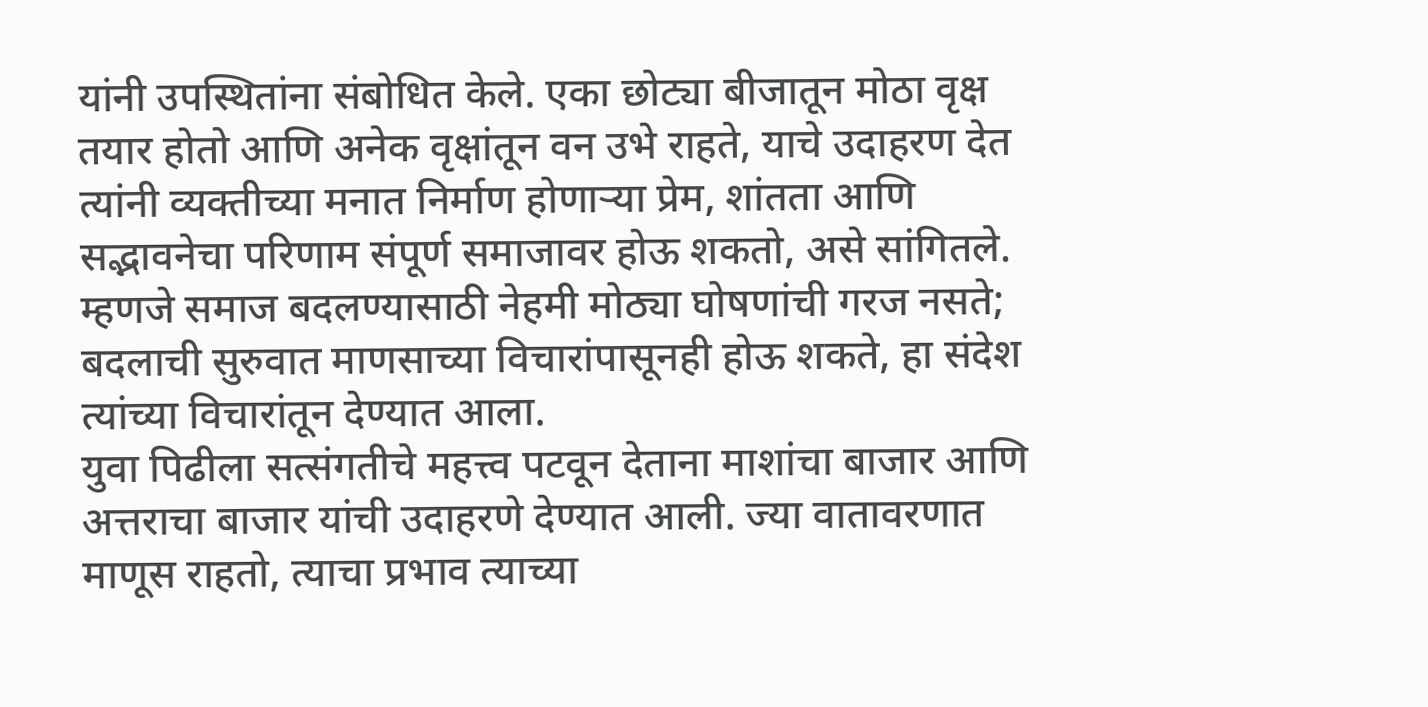यांनी उपस्थितांना संबोधित केले. एका छोट्या बीजातून मोठा वृक्ष तयार होतो आणि अनेक वृक्षांतून वन उभे राहते, याचे उदाहरण देत त्यांनी व्यक्तीच्या मनात निर्माण होणाऱ्या प्रेम, शांतता आणि सद्भावनेचा परिणाम संपूर्ण समाजावर होऊ शकतो, असे सांगितले. म्हणजे समाज बदलण्यासाठी नेहमी मोठ्या घोषणांची गरज नसते; बदलाची सुरुवात माणसाच्या विचारांपासूनही होऊ शकते, हा संदेश त्यांच्या विचारांतून देण्यात आला.
युवा पिढीला सत्संगतीचे महत्त्व पटवून देताना माशांचा बाजार आणि अत्तराचा बाजार यांची उदाहरणे देण्यात आली. ज्या वातावरणात माणूस राहतो, त्याचा प्रभाव त्याच्या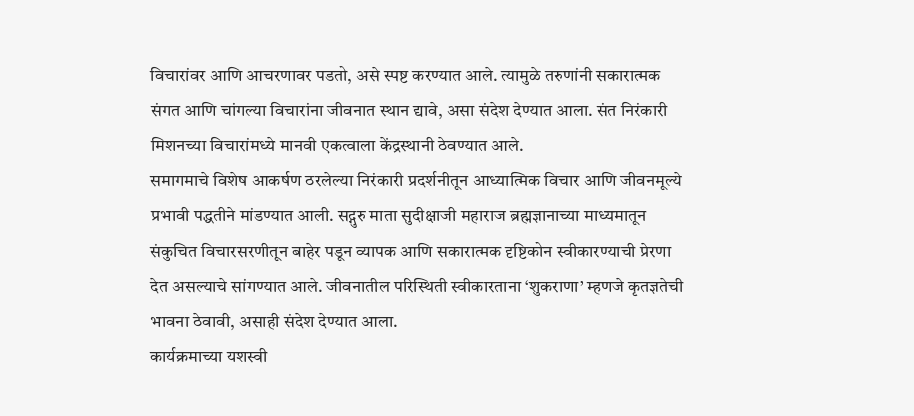विचारांवर आणि आचरणावर पडतो, असे स्पष्ट करण्यात आले. त्यामुळे तरुणांनी सकारात्मक संगत आणि चांगल्या विचारांना जीवनात स्थान द्यावे, असा संदेश देण्यात आला. संत निरंकारी मिशनच्या विचारांमध्ये मानवी एकत्वाला केंद्रस्थानी ठेवण्यात आले.
समागमाचे विशेष आकर्षण ठरलेल्या निरंकारी प्रदर्शनीतून आध्यात्मिक विचार आणि जीवनमूल्ये प्रभावी पद्धतीने मांडण्यात आली. सद्गुरु माता सुदीक्षाजी महाराज ब्रह्मज्ञानाच्या माध्यमातून संकुचित विचारसरणीतून बाहेर पडून व्यापक आणि सकारात्मक दृष्टिकोन स्वीकारण्याची प्रेरणा देत असल्याचे सांगण्यात आले. जीवनातील परिस्थिती स्वीकारताना ‘शुकराणा’ म्हणजे कृतज्ञतेची भावना ठेवावी, असाही संदेश देण्यात आला.
कार्यक्रमाच्या यशस्वी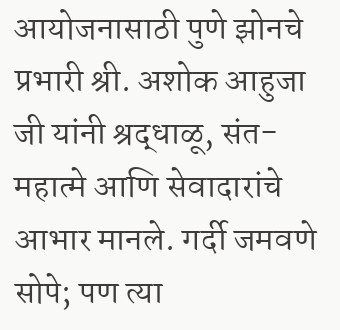आयोजनासाठी पुणे झोनचे प्रभारी श्री. अशोक आहुजा जी यांनी श्रद्धाळू, संत-महात्मे आणि सेवादारांचे आभार मानले. गर्दी जमवणे सोपे; पण त्या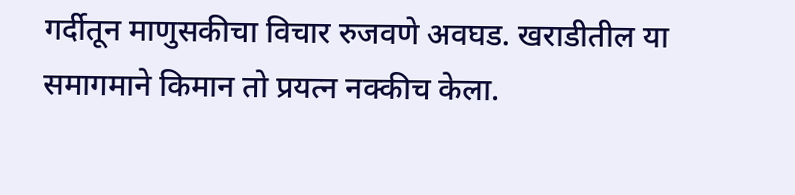गर्दीतून माणुसकीचा विचार रुजवणे अवघड. खराडीतील या समागमाने किमान तो प्रयत्न नक्कीच केला.